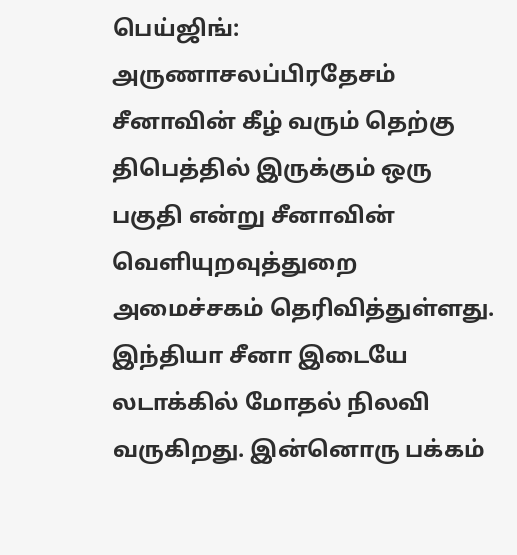பெய்ஜிங்: அருணாசலப்பிரதேசம் சீனாவின் கீழ் வரும் தெற்கு திபெத்தில் இருக்கும் ஒரு பகுதி என்று சீனாவின் வெளியுறவுத்துறை அமைச்சகம் தெரிவித்துள்ளது. இந்தியா சீனா இடையே லடாக்கில் மோதல் நிலவி வருகிறது. இன்னொரு பக்கம்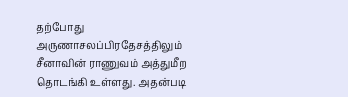தற்போது அருணாசலப்பிரதேசத்திலும் சீனாவின் ராணுவம் அத்துமீற தொடங்கி உள்ளது. அதன்படி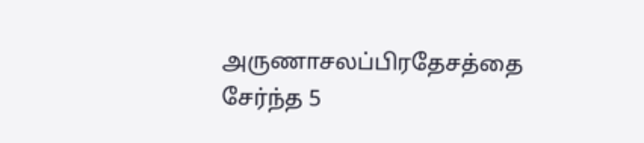அருணாசலப்பிரதேசத்தை சேர்ந்த 5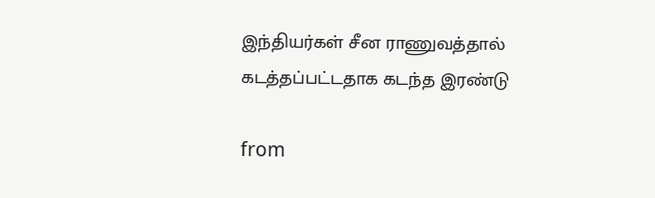இந்தியர்கள் சீன ராணுவத்தால் கடத்தப்பட்டதாக கடந்த இரண்டு

from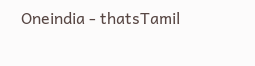Oneindia - thatsTamil